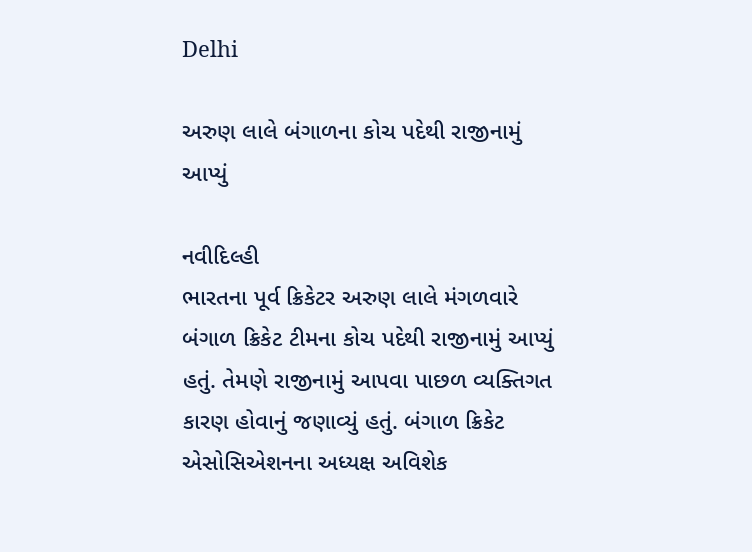Delhi

અરુણ લાલે બંગાળના કોચ પદેથી રાજીનામું આપ્યું

નવીદિલ્હી
ભારતના પૂર્વ ક્રિકેટર અરુણ લાલે મંગળવારે બંગાળ ક્રિકેટ ટીમના કોચ પદેથી રાજીનામું આપ્યું હતું. તેમણે રાજીનામું આપવા પાછળ વ્યક્તિગત કારણ હોવાનું જણાવ્યું હતું. બંગાળ ક્રિકેટ એસોસિએશનના અધ્યક્ષ અવિશેક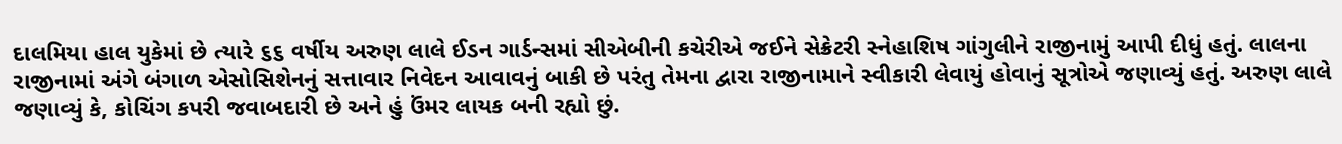દાલમિયા હાલ યુકેમાં છે ત્યારે ૬૬ વર્ષીય અરુણ લાલે ઈડન ગાર્ડન્સમાં સીએબીની કચેરીએ જઈને સેક્રેટરી સ્નેહાશિષ ગાંગુલીને રાજીનામું આપી દીધું હતું. લાલના રાજીનામાં અંગે બંગાળ એસોસિશેનનું સત્તાવાર નિવેદન આવાવનું બાકી છે પરંતુ તેમના દ્વારા રાજીનામાને સ્વીકારી લેવાયું હોવાનું સૂત્રોએ જણાવ્યું હતું. અરુણ લાલે જણાવ્યું કે, કોચિંગ કપરી જવાબદારી છે અને હું ઉંમર લાયક બની રહ્યો છું.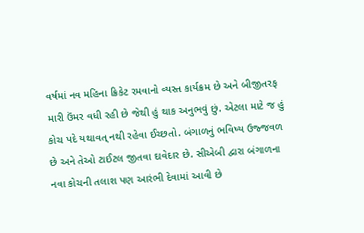વર્ષમાં નવ મહિના ક્રિકેટ રમવાનો વ્યસ્ત કાર્યક્રમ છે અને બીજીતરફ મારી ઉંમર વધી રહી છે જેથી હું થાક અનુભવું છું. એટલા માટે જ હું કોચ પદે યથાવત્‌ નથી રહેવા ઈચ્છતો. બંગાળનું ભવિષ્ય ઉજ્જવળ છે અને તેઓ ટાઈટલ જીતવા દાવેદાર છે. સીએબી દ્વારા બંગાળના નવા કોચની તલાશ પણ આરંભી દેવામાં આવી છે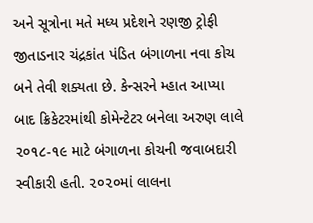અને સૂત્રોના મતે મધ્ય પ્રદેશને રણજી ટ્રોફી જીતાડનાર ચંદ્રકાંત પંડિત બંગાળના નવા કોચ બને તેવી શક્યતા છે. કેન્સરને મ્હાત આપ્યા બાદ ક્રિકેટરમાંથી કોમેન્ટેટર બનેલા અરુણ લાલે ૨૦૧૮-૧૯ માટે બંગાળના કોચની જવાબદારી સ્વીકારી હતી. ૨૦૨૦માં લાલના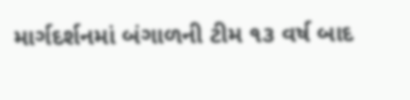માર્ગદર્શનમાં બંગાળની ટીમ ૧૩ વર્ષ બાદ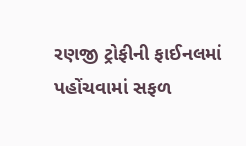રણજી ટ્રોફીની ફાઈનલમાં પહોંચવામાં સફળ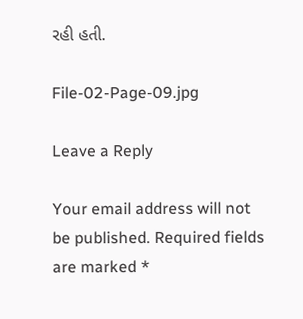રહી હતી.

File-02-Page-09.jpg

Leave a Reply

Your email address will not be published. Required fields are marked *